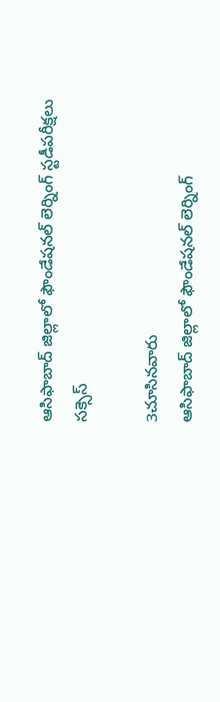ఆసిఫాబాద్ జిల్లాలో ఫౌండేషనల్ లెర్నింగ్ స్టడీపరీక్షలు సక్సెస్

3చూసినవారు
ఆసిఫాబాద్ జిల్లాలో ఫౌండేషనల్ లెర్నింగ్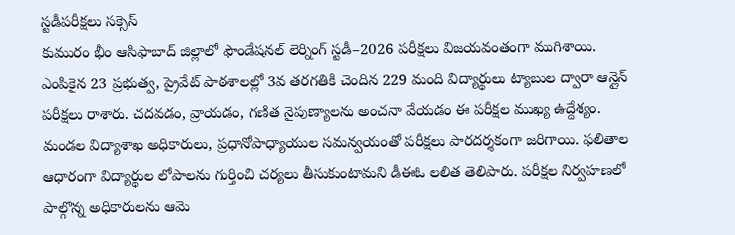స్టడీపరీక్షలు సక్సెస్
కుమురం భీం ఆసిఫాబాద్ జిల్లాలో ఫౌండేషనల్ లెర్నింగ్ స్టడీ–2026 పరీక్షలు విజయవంతంగా ముగిశాయి. ఎంపికైన 23 ప్రభుత్వ, ప్రైవేట్ పాఠశాలల్లో 3వ తరగతికి చెందిన 229 మంది విద్యార్థులు ట్యాబుల ద్వారా ఆన్లైన్ పరీక్షలు రాశారు. చదవడం, వ్రాయడం, గణిత నైపుణ్యాలను అంచనా వేయడం ఈ పరీక్షల ముఖ్య ఉద్దేశ్యం. మండల విద్యాశాఖ అధికారులు, ప్రధానోపాధ్యాయుల సమన్వయంతో పరీక్షలు పారదర్శకంగా జరిగాయి. ఫలితాల ఆధారంగా విద్యార్థుల లోపాలను గుర్తించి చర్యలు తీసుకుంటామని డీఈఓ లలిత తెలిపారు. పరీక్షల నిర్వహణలో పాల్గొన్న అధికారులను ఆమె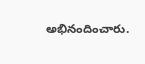అభినందించారు.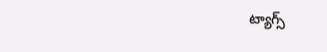ట్యాగ్స్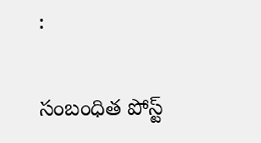:

సంబంధిత పోస్ట్